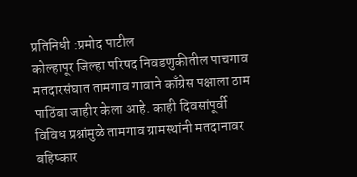प्रतिनिधी :प्रमोद पाटील
कोल्हापूर जिल्हा परिषद निवडणुकीतील पाचगाव मतदारसंघात तामगाव गावाने काँग्रेस पक्षाला ठाम पाठिंबा जाहीर केला आहे. काही दिवसांपूर्वी विविध प्रश्नांमुळे तामगाव ग्रामस्थांनी मतदानावर बहिष्कार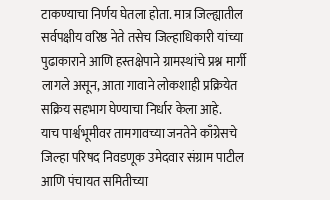टाकण्याचा निर्णय घेतला होता. मात्र जिल्ह्यातील सर्वपक्षीय वरिष्ठ नेते तसेच जिल्हाधिकारी यांच्या पुढाकाराने आणि हस्तक्षेपाने ग्रामस्थांचे प्रश्न मार्गी लागले असून, आता गावाने लोकशाही प्रक्रियेत सक्रिय सहभाग घेण्याचा निर्धार केला आहे.
याच पार्श्वभूमीवर तामगावच्या जनतेने काँग्रेसचे जिल्हा परिषद निवडणूक उमेदवार संग्राम पाटील आणि पंचायत समितीच्या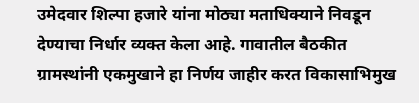उमेदवार शिल्पा हजारे यांना मोठ्या मताधिक्याने निवडून देण्याचा निर्धार व्यक्त केला आहे. गावातील बैठकीत ग्रामस्थांनी एकमुखाने हा निर्णय जाहीर करत विकासाभिमुख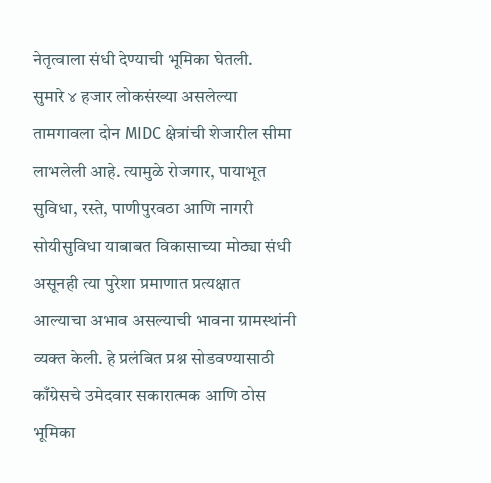नेतृत्वाला संधी देण्याची भूमिका घेतली.
सुमारे ४ हजार लोकसंख्या असलेल्या तामगावला दोन MIDC क्षेत्रांची शेजारील सीमा लाभलेली आहे. त्यामुळे रोजगार, पायाभूत सुविधा, रस्ते, पाणीपुरवठा आणि नागरी सोयीसुविधा याबाबत विकासाच्या मोठ्या संधी असूनही त्या पुरेशा प्रमाणात प्रत्यक्षात आल्याचा अभाव असल्याची भावना ग्रामस्थांनी व्यक्त केली. हे प्रलंबित प्रश्न सोडवण्यासाठी काँग्रेसचे उमेदवार सकारात्मक आणि ठोस भूमिका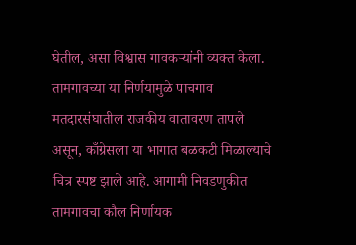घेतील, असा विश्वास गावकऱ्यांनी व्यक्त केला.
तामगावच्या या निर्णयामुळे पाचगाव मतदारसंघातील राजकीय वातावरण तापले असून, काँग्रेसला या भागात बळकटी मिळाल्याचे चित्र स्पष्ट झाले आहे. आगामी निवडणुकीत तामगावचा कौल निर्णायक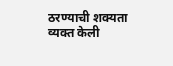ठरण्याची शक्यता व्यक्त केली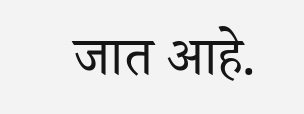जात आहे.